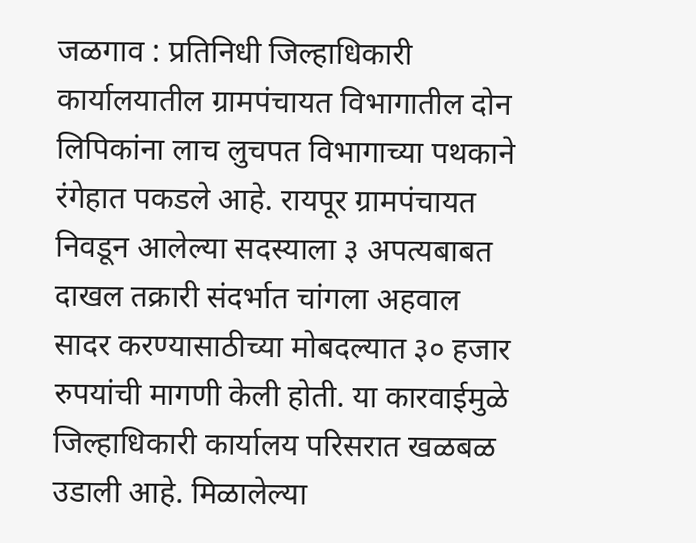जळगाव : प्रतिनिधी जिल्हाधिकारी कार्यालयातील ग्रामपंचायत विभागातील दोन लिपिकांना लाच लुचपत विभागाच्या पथकाने रंगेहात पकडले आहे. रायपूर ग्रामपंचायत निवडून आलेल्या सदस्याला ३ अपत्यबाबत दाखल तक्रारी संदर्भात चांगला अहवाल सादर करण्यासाठीच्या मोबदल्यात ३० हजार रुपयांची मागणी केली होती. या कारवाईमुळे जिल्हाधिकारी कार्यालय परिसरात खळबळ उडाली आहे. मिळालेल्या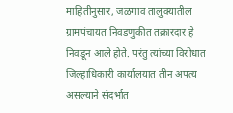माहितीनुसार, जळगाव तालुक्यातील ग्रामपंचायत निवडणुकीत तक्रारदार हे निवडून आले होते. परंतु त्यांच्या विरोधात जिल्हाधिकारी कार्यालयात तीन अपत्य असल्याने संदर्भात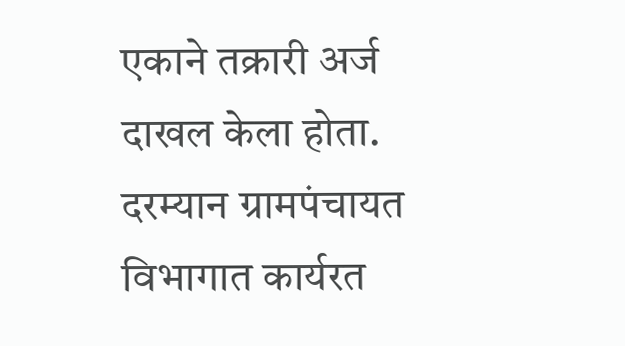एकाने तक्रारी अर्ज दाखल केला होता. दरम्यान ग्रामपंचायत विभागात कार्यरत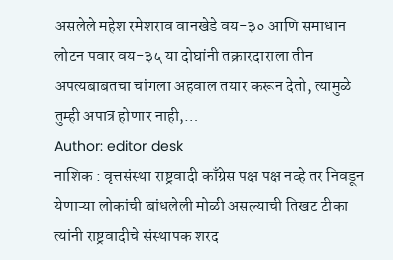असलेले महेश रमेशराव वानखेडे वय-३० आणि समाधान लोटन पवार वय-३५ या दोघांनी तक्रारदाराला तीन अपत्यबाबतचा चांगला अहवाल तयार करून देतो, त्यामुळे तुम्ही अपात्र होणार नाही,…
Author: editor desk
नाशिक : वृत्तसंस्था राष्ट्रवादी काँग्रेस पक्ष पक्ष नव्हे तर निवडून येणाऱ्या लोकांची बांधलेली मोळी असल्याची तिखट टीका त्यांनी राष्ट्रवादीचे संस्थापक शरद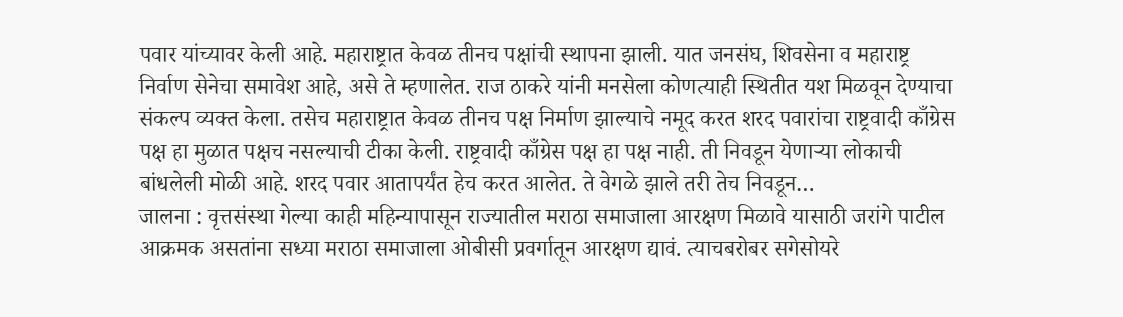पवार यांच्यावर केली आहे. महाराष्ट्रात केवळ तीनच पक्षांची स्थापना झाली. यात जनसंघ, शिवसेना व महाराष्ट्र निर्वाण सेनेचा समावेश आहे, असे ते म्हणालेत. राज ठाकरे यांनी मनसेला कोणत्याही स्थितीत यश मिळवून देण्याचा संकल्प व्यक्त केला. तसेच महाराष्ट्रात केवळ तीनच पक्ष निर्माण झाल्याचे नमूद करत शरद पवारांचा राष्ट्रवादी काँग्रेस पक्ष हा मुळात पक्षच नसल्याची टीका केली. राष्ट्रवादी काँग्रेस पक्ष हा पक्ष नाही. ती निवडून येणाऱ्या लोकाची बांधलेली मोळी आहे. शरद पवार आतापर्यंत हेच करत आलेत. ते वेगळे झाले तरी तेच निवडून…
जालना : वृत्तसंस्था गेल्या काही महिन्यापासून राज्यातील मराठा समाजाला आरक्षण मिळावे यासाठी जरांगे पाटील आक्रमक असतांना सध्या मराठा समाजाला ओबीसी प्रवर्गातून आरक्षण द्यावं. त्याचबरोबर सगेसोयरे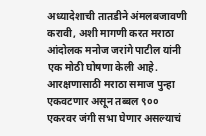अध्यादेशाची तातडीने अंमलबजावणी करावी, अशी मागणी करत मराठा आंदोलक मनोज जरांगे पाटील यांनी एक मोठी घोषणा केली आहे. आरक्षणासाठी मराठा समाज पुन्हा एकवटणार असून तब्बल ९०० एकरवर जंगी सभा घेणार असल्याचं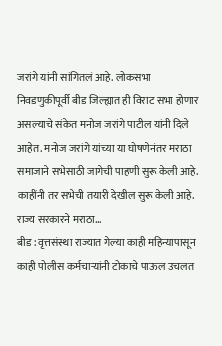जरांगे यांनी सांगितलं आहे. लोकसभा निवडणुकीपूर्वी बीड जिल्ह्यात ही विराट सभा होणार असल्याचे संकेत मनोज जरांगे पाटील यांनी दिले आहेत. मनोज जरांगे यांच्या या घोषणेनंतर मराठा समाजाने सभेसाठी जागेची पाहणी सुरू केली आहे. काहींनी तर सभेची तयारी देखील सुरू केली आहे. राज्य सरकारने मराठा…
बीड : वृत्तसंस्था राज्यात गेल्या काही महिन्यापासून काही पोलीस कर्मचाऱ्यांनी टोकाचे पाऊल उचलत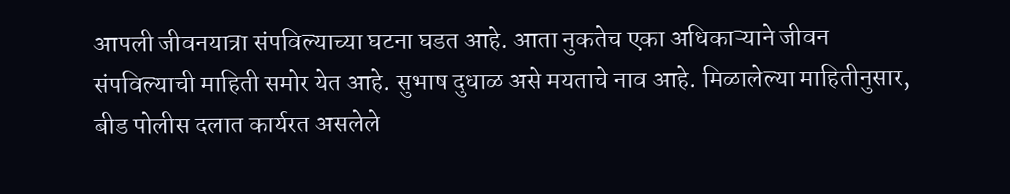आपली जीवनयात्रा संपविल्याच्या घटना घडत आहे. आता नुकतेच एका अधिकाऱ्याने जीवन संपविल्याची माहिती समोर येत आहे. सुभाष दुधाळ असे मयताचे नाव आहे. मिळालेल्या माहितीनुसार, बीड पोलीस दलात कार्यरत असलेले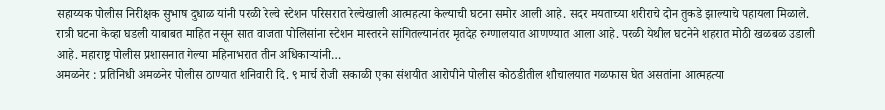सहाय्यक पोलीस निरीक्षक सुभाष दुधाळ यांनी परळी रेल्वे स्टेशन परिसरात रेल्वेखाली आत्महत्या केल्याची घटना समोर आली आहे. सदर मयताच्या शरीराचे दोन तुकडे झाल्याचे पहायला मिळाले. रात्री घटना केव्हा घडली याबाबत माहित नसून सात वाजता पोलिसांना स्टेशन मास्तरने सांगितल्यानंतर मृतदेह रुग्णालयात आणण्यात आला आहे. परळी येथील घटनेने शहरात मोठी खळबळ उडाली आहे. महाराष्ट्र पोलीस प्रशासनात गेल्या महिनाभरात तीन अधिकाऱ्यांनी…
अमळनेर : प्रतिनिधी अमळनेर पोलीस ठाण्यात शनिवारी दि. ९ मार्च रोजी सकाळी एका संशयीत आरोपीने पोलीस कोठडीतील शौचालयात गळफास घेत असतांना आत्महत्या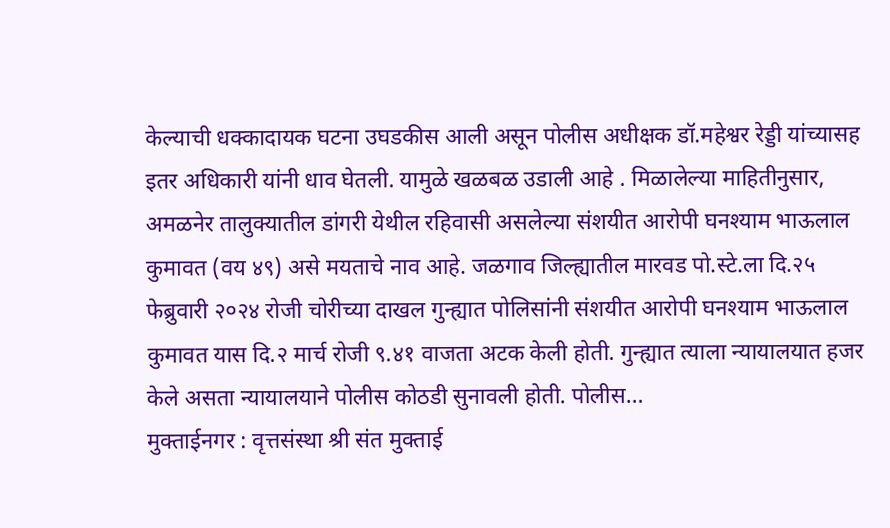केल्याची धक्कादायक घटना उघडकीस आली असून पोलीस अधीक्षक डॉ.महेश्वर रेड्डी यांच्यासह इतर अधिकारी यांनी धाव घेतली. यामुळे खळबळ उडाली आहे . मिळालेल्या माहितीनुसार, अमळनेर तालुक्यातील डांगरी येथील रहिवासी असलेल्या संशयीत आरोपी घनश्याम भाऊलाल कुमावत (वय ४९) असे मयताचे नाव आहे. जळगाव जिल्ह्यातील मारवड पो.स्टे.ला दि.२५ फेब्रुवारी २०२४ रोजी चोरीच्या दाखल गुन्ह्यात पोलिसांनी संशयीत आरोपी घनश्याम भाऊलाल कुमावत यास दि.२ मार्च रोजी ९.४१ वाजता अटक केली होती. गुन्ह्यात त्याला न्यायालयात हजर केले असता न्यायालयाने पोलीस कोठडी सुनावली होती. पोलीस…
मुक्ताईनगर : वृत्तसंस्था श्री संत मुक्ताई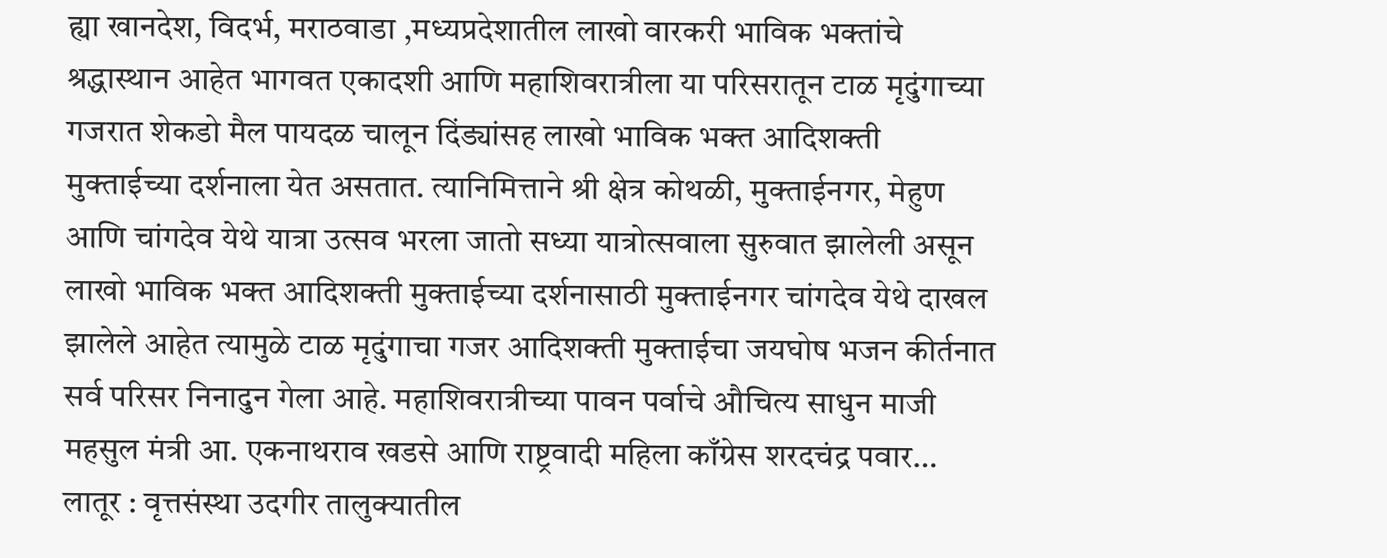ह्या खानदेश, विदर्भ, मराठवाडा ,मध्यप्रदेशातील लाखो वारकरी भाविक भक्तांचे श्रद्धास्थान आहेत भागवत एकादशी आणि महाशिवरात्रीला या परिसरातून टाळ मृदुंगाच्या गजरात शेकडो मैल पायदळ चालून दिंड्यांसह लाखो भाविक भक्त आदिशक्ती मुक्ताईच्या दर्शनाला येत असतात. त्यानिमित्ताने श्री क्षेत्र कोथळी, मुक्ताईनगर, मेहुण आणि चांगदेव येथे यात्रा उत्सव भरला जातो सध्या यात्रोत्सवाला सुरुवात झालेली असून लाखो भाविक भक्त आदिशक्ती मुक्ताईच्या दर्शनासाठी मुक्ताईनगर चांगदेव येथे दाखल झालेले आहेत त्यामुळे टाळ मृदुंगाचा गजर आदिशक्ती मुक्ताईचा जयघोष भजन कीर्तनात सर्व परिसर निनादुन गेला आहे. महाशिवरात्रीच्या पावन पर्वाचे औचित्य साधुन माजी महसुल मंत्री आ. एकनाथराव खडसे आणि राष्ट्रवादी महिला काँग्रेस शरदचंद्र पवार…
लातूर : वृत्तसंस्था उदगीर तालुक्यातील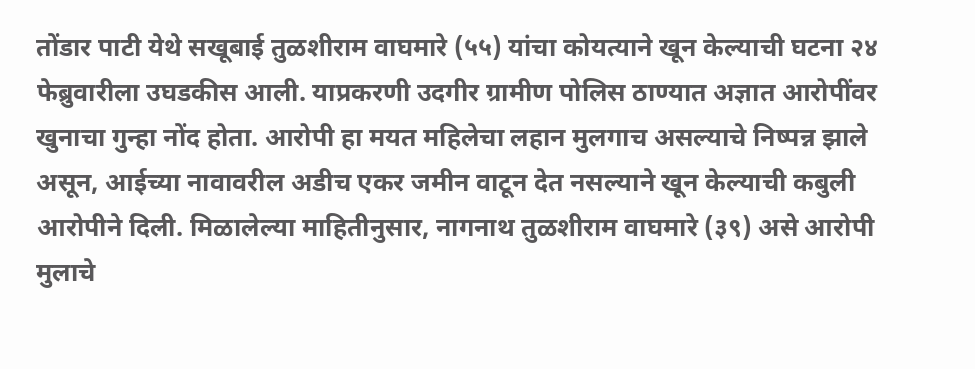तोंडार पाटी येथे सखूबाई तुळशीराम वाघमारे (५५) यांचा कोयत्याने खून केल्याची घटना २४ फेब्रुवारीला उघडकीस आली. याप्रकरणी उदगीर ग्रामीण पोलिस ठाण्यात अज्ञात आरोपींवर खुनाचा गुन्हा नोंद होता. आरोपी हा मयत महिलेचा लहान मुलगाच असल्याचे निष्पन्न झाले असून, आईच्या नावावरील अडीच एकर जमीन वाटून देत नसल्याने खून केल्याची कबुली आरोपीने दिली. मिळालेल्या माहितीनुसार, नागनाथ तुळशीराम वाघमारे (३९) असे आरोपी मुलाचे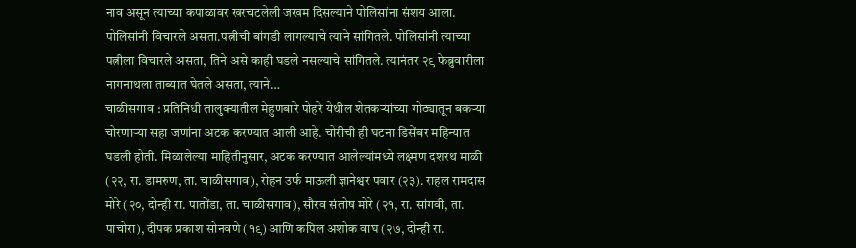नाव असून त्याच्या कपाळावर खरचटलेली जखम दिसल्याने पोलिसांना संशय आला. पोलिसांनी विचारले असता.पत्नीची बांगडी लागल्याचे त्याने सांगितले. पोलिसांनी त्याच्या पत्नीला विचारले असता, तिने असे काही घडले नसल्याचे सांगितले. त्यानंतर २९ फेब्रुवारीला नागनाथला ताब्यात घेतले असता, त्याने…
चाळीसगाव : प्रतिनिधी तालुक्यातील मेहुणबारे पोहरे येथील शेतकऱ्यांच्या गोठ्यातून बकऱ्या चोरणाऱ्या सहा जणांना अटक करण्यात आली आहे. चोरीची ही घटना डिसेंबर महिन्यात घडली होती. मिळालेल्या माहितीनुसार, अटक करण्यात आलेल्यांमध्ये लक्ष्मण दशरथ माळी (२२, रा. डामरुण, ता. चाळीसगाव), रोहन उर्फ माऊली ज्ञानेश्वर पवार (२३). राहल रामदास मोरे (२०, दोन्ही रा. पातोंडा, ता. चाळीसगाव), सौरव संतोष मोरे (२१, रा. सांगवी, ता. पाचोरा), दीपक प्रकाश सोनवणे (१९) आणि कपिल अशोक वाघ (२७, दोन्ही रा.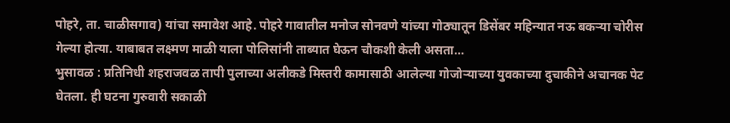पोहरे, ता. चाळीसगाव) यांचा समावेश आहे. पोहरे गावातील मनोज सोनवणे यांच्या गोठ्यातून डिसेंबर महिन्यात नऊ बकऱ्या चोरीस गेल्या होत्या. याबाबत लक्ष्मण माळी याला पोलिसांनी ताब्यात घेऊन चौकशी केली असता…
भुसावळ : प्रतिनिधी शहराजवळ तापी पुलाच्या अलीकडे मिस्तरी कामासाठी आलेल्या गोजोऱ्याच्या युवकाच्या दुचाकीने अचानक पेट घेतला. ही घटना गुरुवारी सकाळी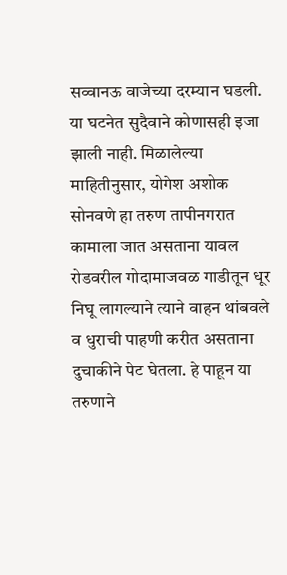सव्वानऊ वाजेच्या दरम्यान घडली. या घटनेत सुदैवाने कोणासही इजा झाली नाही. मिळालेल्या माहितीनुसार, योगेश अशोक सोनवणे हा तरुण तापीनगरात कामाला जात असताना यावल रोडवरील गोदामाजवळ गाडीतून धूर निघू लागल्याने त्याने वाहन थांबवले व धुराची पाहणी करीत असताना दुचाकीने पेट घेतला. हे पाहून या तरुणाने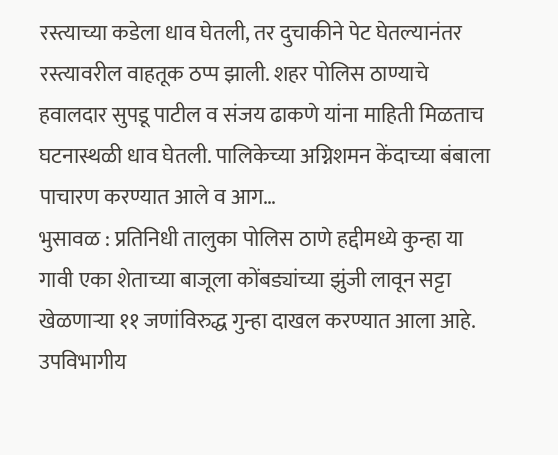रस्त्याच्या कडेला धाव घेतली, तर दुचाकीने पेट घेतल्यानंतर रस्त्यावरील वाहतूक ठप्प झाली. शहर पोलिस ठाण्याचे हवालदार सुपडू पाटील व संजय ढाकणे यांना माहिती मिळताच घटनास्थळी धाव घेतली. पालिकेच्या अग्निशमन केंदाच्या बंबाला पाचारण करण्यात आले व आग…
भुसावळ : प्रतिनिधी तालुका पोलिस ठाणे हद्दीमध्ये कुन्हा या गावी एका शेताच्या बाजूला कोंबड्यांच्या झुंजी लावून सट्टा खेळणाऱ्या ११ जणांविरुद्ध गुन्हा दाखल करण्यात आला आहे. उपविभागीय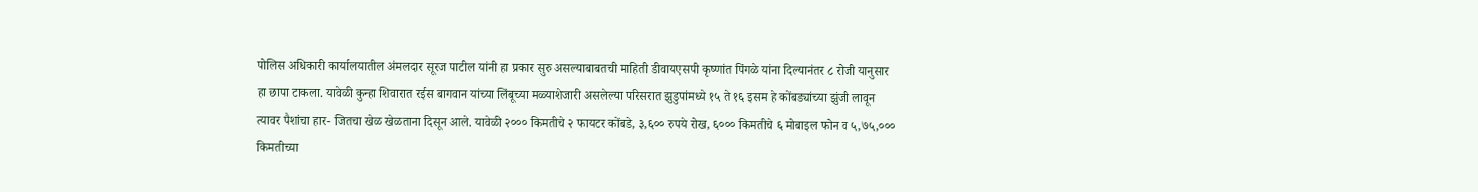पोलिस अधिकारी कार्यालयातील अंमलदार सूरज पाटील यांनी हा प्रकार सुरु असल्याबाबतची माहिती डीवायएसपी कृष्णांत पिंगळे यांना दिल्यानंतर ८ रोजी यानुसार हा छापा टाकला. यावेळी कुन्हा शिवारात रईस बागवान यांच्या लिंबूच्या मळ्याशेजारी असलेल्या परिसरात झुडुपांमध्ये १५ ते १६ इसम हे कोंबड्यांच्या झुंजी लावून त्यावर पैशांचा हार- जितचा खेळ खेळताना दिसून आले. यावेळी २००० किमतीचे २ फायटर कोंबडे, ३,६०० रुपये रोख, ६००० किमतीचे ६ मोबाइल फोन व ५,७५,००० किमतीच्या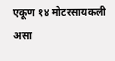एकूण १४ मोटरसायकली असा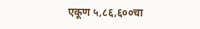एकूण ५,८६,६००चा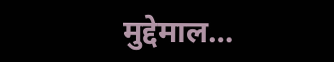मुद्देमाल…